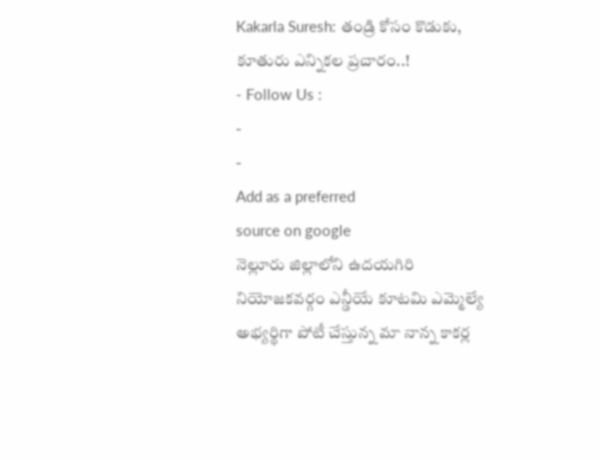Kakarla Suresh: తండ్రి కోసం కొడుకు, కూతురు ఎన్నికల ప్రచారం..!
- Follow Us :
-
-
Add as a preferred
source on google
నెల్లూరు జిల్లాలోని ఉదయగిరి నియోజకవర్గం ఎన్డీయే కూటమి ఎమ్మెల్యే అభ్యర్థిగా పోటీ చేస్తున్న మా నాన్న కాకర్ల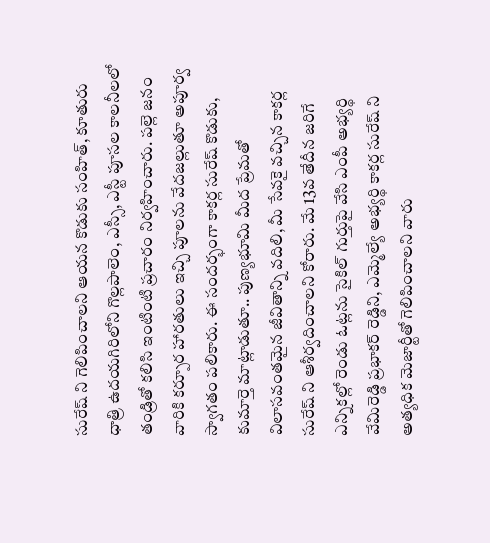సురేష్ ని గెలిపించాలని ఆయన కొడుకు సంహిత్, కూతురు ధాత్రి ఉదయగిరిలోని గొల్లపాలెం, ఎస్సీ, ఎస్టీ పూసల కాలనీలలో తండ్రితో కలిసి ఇంటింటి ప్రచారం నిర్వహించారు. పల్లె జనం వారికి కర్పూర హారతులు ఇచ్చి పూలను వేదజల్లుతూ అపూర్వ స్వాగతం పలికారు. ఈ సందర్భంగా కాకర్ల సురేష్ కొడుకు, కుమార్తె మాట్లాడుతూ.. పుణ్యభూమి మీద ప్రేమతో విలాసవంతమైన జీవితాన్ని వదిలి, మీ సేవకై వచ్చిన కాకర్ల సురేష్ ని ఆశీర్వదించాలని కోరారు. మే 13వ తేదీన జరిగే ఎన్నికల్లో రెండు ఓట్లను సైకిల్ గుర్తుపై వేసి ఎంపీ అభ్యర్థి వేమిరెడ్డి ప్రభాకర్ రెడ్డిని, ఎమ్మెల్యే అభ్యర్థి కాకర్ల సురేష్ ని అత్యధిక మెజార్టీతో గెలిపించాలని వారు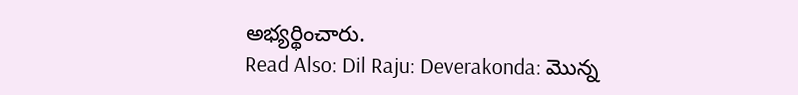అభ్యర్థించారు.
Read Also: Dil Raju: Deverakonda: మొన్న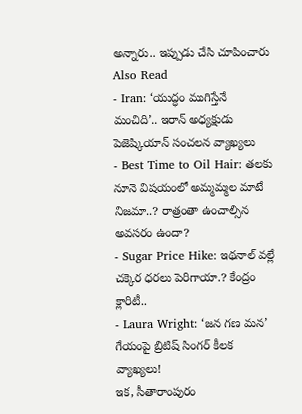అన్నారు.. ఇప్పుడు చేసి చూపించారు
Also Read
- Iran: ‘యుద్ధం ముగిస్తేనే మంచిది’.. ఇరాన్ అధ్యక్షుడు పెజెష్కియాన్ సంచలన వ్యాఖ్యలు
- Best Time to Oil Hair: తలకు నూనె విషయంలో అమ్మమ్మల మాటే నిజమా..? రాత్రంతా ఉంచాల్సిన అవసరం ఉందా?
- Sugar Price Hike: ఇథనాల్ వల్లే చక్కెర ధరలు పెరిగాయా.? కేంద్రం క్లారిటీ..
- Laura Wright: ‘జన గణ మన’ గేయంపై బ్రిటిష్ సింగర్ కీలక వ్యాఖ్యలు!
ఇక, సీతారాంపురం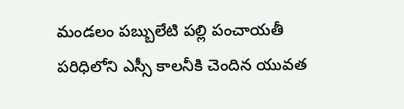మండలం పబ్బులేటి పల్లి పంచాయతీ పరిధిలోని ఎస్సీ కాలనీకి చెందిన యువత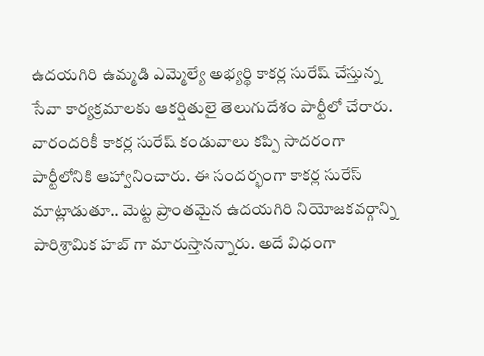ఉదయగిరి ఉమ్మడి ఎమ్మెల్యే అభ్యర్థి కాకర్ల సురేష్ చేస్తున్న సేవా కార్యక్రమాలకు ఆకర్షితులై తెలుగుదేశం పార్టీలో చేరారు. వారందరికీ కాకర్ల సురేష్ కండువాలు కప్పి సాదరంగా పార్టీలోనికి ఆహ్వానించారు. ఈ సందర్భంగా కాకర్ల సురేస్ మాట్లాడుతూ.. మెట్ట ప్రాంతమైన ఉదయగిరి నియోజకవర్గాన్ని పారిశ్రామిక హబ్ గా మారుస్తానన్నారు. అదే విధంగా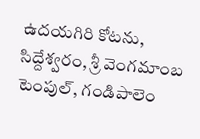ఉదయగిరి కోటను, సిద్దేశ్వరం, శ్రీ వెంగమాంబ టెంపుల్, గండిపాలెం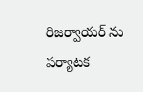రిజర్వాయర్ ను పర్యాటక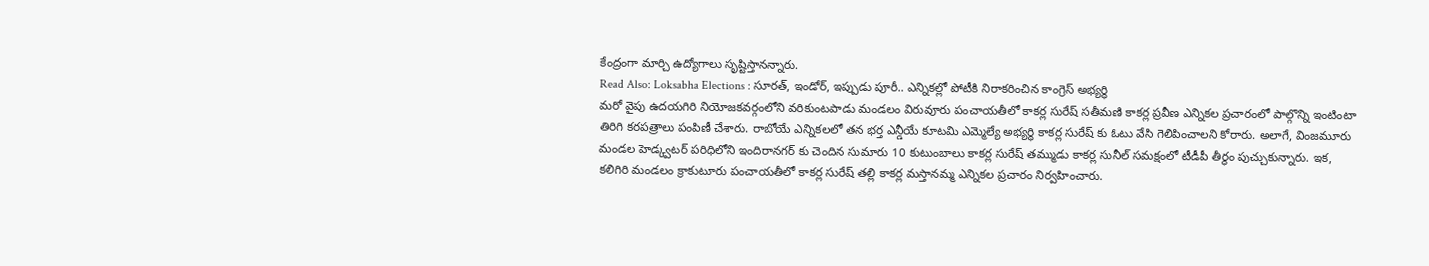కేంద్రంగా మార్చి ఉద్యోగాలు సృష్టిస్తానన్నారు.
Read Also: Loksabha Elections : సూరత్, ఇండోర్, ఇప్పుడు పూరీ.. ఎన్నికల్లో పోటీకి నిరాకరించిన కాంగ్రెస్ అభ్యర్థి
మరో వైపు ఉదయగిరి నియోజకవర్గంలోని వరికుంటపాడు మండలం విరువూరు పంచాయతీలో కాకర్ల సురేష్ సతీమణి కాకర్ల ప్రవీణ ఎన్నికల ప్రచారంలో పాల్గొన్ని ఇంటింటా తిరిగి కరపత్రాలు పంపిణీ చేశారు. రాబోయే ఎన్నికలలో తన భర్త ఎన్డీయే కూటమి ఎమ్మెల్యే అభ్యర్ధి కాకర్ల సురేష్ కు ఓటు వేసి గెలిపించాలని కోరారు. అలాగే, వింజమూరు మండల హెడ్క్వటర్ పరిధిలోని ఇందిరానగర్ కు చెందిన సుమారు 10 కుటుంబాలు కాకర్ల సురేష్ తమ్ముడు కాకర్ల సునీల్ సమక్షంలో టీడీపీ తీర్థం పుచ్చుకున్నారు. ఇక, కలిగిరి మండలం క్రాకుటూరు పంచాయతీలో కాకర్ల సురేష్ తల్లి కాకర్ల మస్తానమ్మ ఎన్నికల ప్రచారం నిర్వహించారు.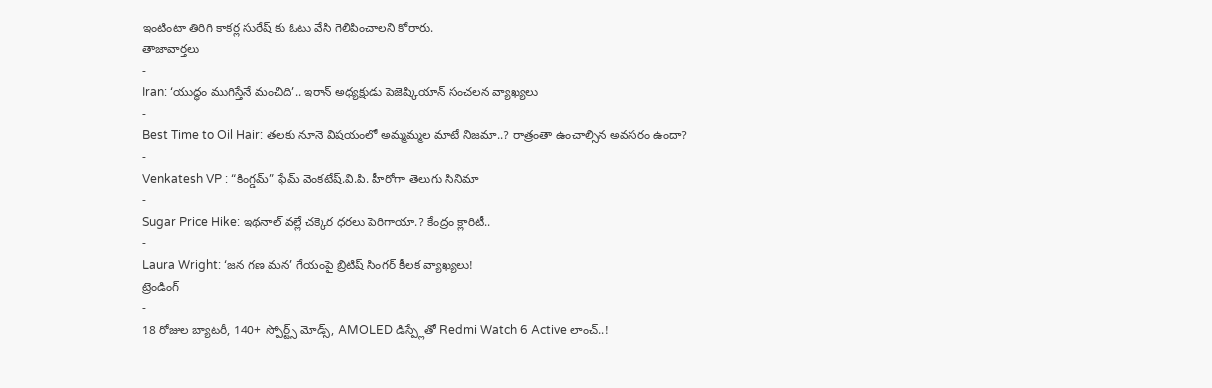ఇంటింటా తిరిగి కాకర్ల సురేష్ కు ఓటు వేసి గెలిపించాలని కోరారు.
తాజావార్తలు
-
Iran: ‘యుద్ధం ముగిస్తేనే మంచిది’.. ఇరాన్ అధ్యక్షుడు పెజెష్కియాన్ సంచలన వ్యాఖ్యలు
-
Best Time to Oil Hair: తలకు నూనె విషయంలో అమ్మమ్మల మాటే నిజమా..? రాత్రంతా ఉంచాల్సిన అవసరం ఉందా?
-
Venkatesh VP : “కింగ్డమ్” ఫేమ్ వెంకటేష్.వి.పి. హీరోగా తెలుగు సినిమా
-
Sugar Price Hike: ఇథనాల్ వల్లే చక్కెర ధరలు పెరిగాయా.? కేంద్రం క్లారిటీ..
-
Laura Wright: ‘జన గణ మన’ గేయంపై బ్రిటిష్ సింగర్ కీలక వ్యాఖ్యలు!
ట్రెండింగ్
-
18 రోజుల బ్యాటరీ, 140+ స్పోర్ట్స్ మోడ్స్, AMOLED డిస్ప్లేతో Redmi Watch 6 Active లాంచ్..!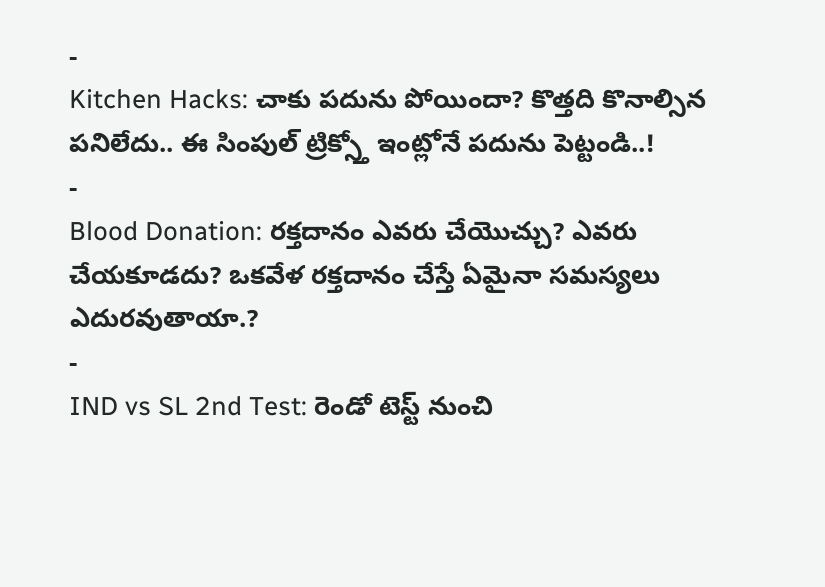-
Kitchen Hacks: చాకు పదును పోయిందా? కొత్తది కొనాల్సిన పనిలేదు.. ఈ సింపుల్ ట్రిక్స్తో ఇంట్లోనే పదును పెట్టండి..!
-
Blood Donation: రక్తదానం ఎవరు చేయొచ్చు? ఎవరు చేయకూడదు? ఒకవేళ రక్తదానం చేస్తే ఏమైనా సమస్యలు ఎదురవుతాయా.?
-
IND vs SL 2nd Test: రెండో టెస్ట్ నుంచి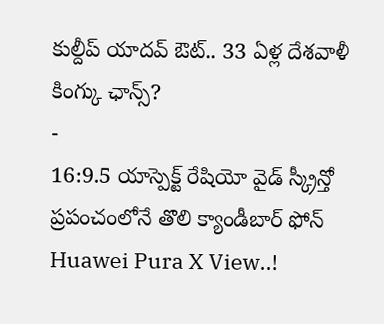కుల్దీప్ యాదవ్ ఔట్.. 33 ఏళ్ల దేశవాళీ కింగ్కు ఛాన్స్?
-
16:9.5 యాస్పెక్ట్ రేషియో వైడ్ స్క్రీన్తో ప్రపంచంలోనే తొలి క్యాండీబార్ ఫోన్ Huawei Pura X View..!